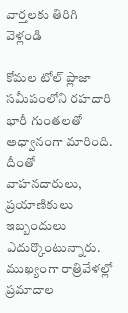వార్తలకు తిరిగి వెళ్లండి

కోమల టోల్ ప్లాజా సమీపంలోని రహదారి భారీ గుంతలతో అధ్వానంగా మారింది. దీంతో వాహనదారులు, ప్రయాణికులు ఇబ్బందులు ఎదుర్కొంటున్నారు.
ముఖ్యంగా రాత్రివేళల్లో ప్రమాదాల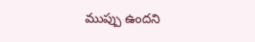ముప్పు ఉందని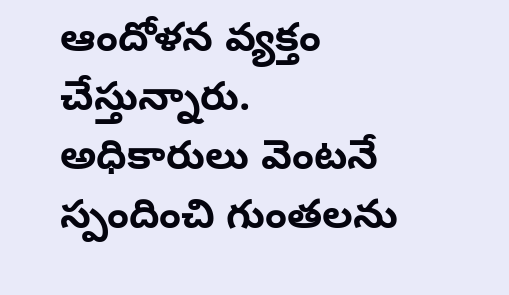ఆందోళన వ్యక్తం చేస్తున్నారు. అధికారులు వెంటనే స్పందించి గుంతలను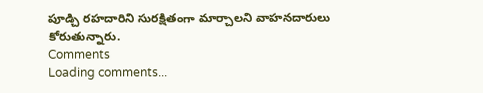పూడ్చి రహదారిని సురక్షితంగా మార్చాలని వాహనదారులు కోరుతున్నారు.
Comments
Loading comments...